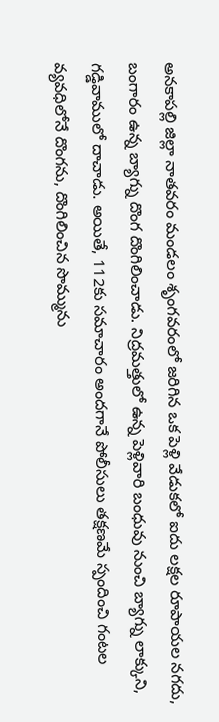అనకాపల్లి జిల్లా నాతవరం మండలం శృంగవరంలో జరిగిన ఒక పెళ్లి వేడుకలో ఐదు లక్షల రూపాయల నగదు, బంగారం ఉన్న బ్యాగ్ను దొంగ దొంగిలించాడు. నిద్రమత్తులో ఉన్న పెళ్లివారి బంధువు నుంచి బ్యాగ్ను లాక్కుని, గడ్డివాములో దాచాడు. అయితే, 112కు సమాచారం అందగానే పోలీసులు తక్షణమే స్పందించి గంటల వ్యవధిలోనే దొంగను, దొంగిలించిన సొమ్మును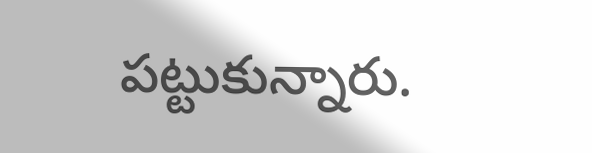పట్టుకున్నారు.